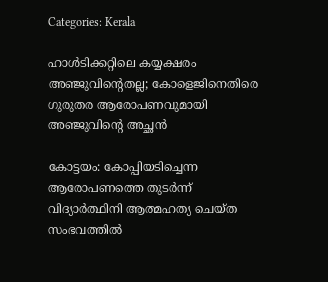Categories: Kerala

ഹാള്‍ടിക്കറ്റിലെ കയ്യക്ഷരം അഞ്ജുവിന്റെതല്ല; കോളെജിനെതിരെ ഗുരുതര ആരോപണവുമായി അഞ്ജുവിന്റെ അച്ഛന്‍

കോട്ടയം: കോപ്പിയടിച്ചെന്ന ആരോപണത്തെ തുടര്‍ന്ന് വിദ്യാര്‍ത്ഥിനി ആത്മഹത്യ ചെയ്ത സംഭവത്തില്‍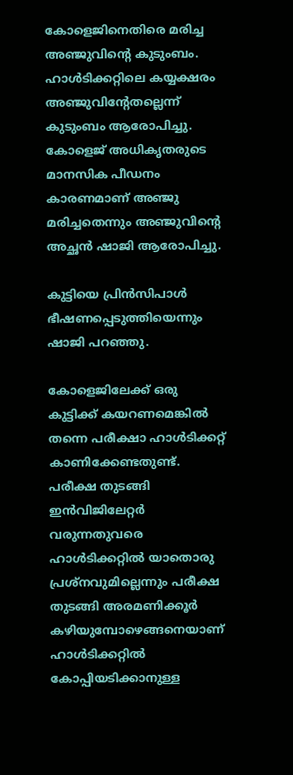കോളെജിനെതിരെ മരിച്ച അഞ്ജുവിന്റെ കുടുംബം. ഹാള്‍ടിക്കറ്റിലെ കയ്യക്ഷരം അഞ്ജുവിന്റേതല്ലെന്ന് കുടുംബം ആരോപിച്ചു. കോളെജ് അധികൃതരുടെ മാനസിക പീഡനം കാരണമാണ് അഞ്ജു മരിച്ചതെന്നും അഞ്ജുവിന്റെ അച്ഛന്‍ ഷാജി ആരോപിച്ചു.

കുട്ടിയെ പ്രിന്‍സിപാള്‍ ഭീഷണപ്പെടുത്തിയെന്നും ഷാജി പറഞ്ഞു.

കോളെജിലേക്ക് ഒരു കുട്ടിക്ക് കയറണമെങ്കില്‍ തന്നെ പരീക്ഷാ ഹാള്‍ടിക്കറ്റ് കാണിക്കേണ്ടതുണ്ട്. പരീക്ഷ തുടങ്ങി ഇന്‍വിജിലേറ്റര്‍ വരുന്നതുവരെ ഹാള്‍ടിക്കറ്റില്‍ യാതൊരു പ്രശ്‌നവുമില്ലെന്നും പരീക്ഷ തുടങ്ങി അരമണിക്കൂര്‍ കഴിയുമ്പോഴെങ്ങനെയാണ് ഹാള്‍ടിക്കറ്റില്‍ കോപ്പിയടിക്കാനുള്ള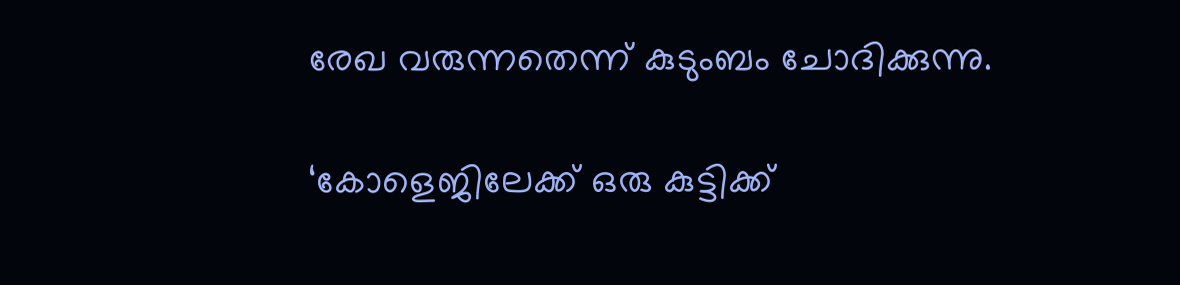രേഖ വരുന്നതെന്ന് കുടുംബം ചോദിക്കുന്നു.

‘കോളെജിലേക്ക് ഒരു കുട്ടിക്ക്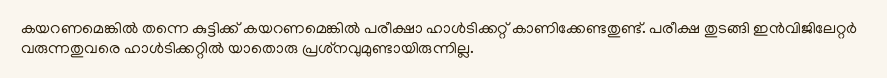കയറണമെങ്കില്‍ തന്നെ കുട്ടിക്ക് കയറണമെങ്കില്‍ പരീക്ഷാ ഹാള്‍ടിക്കറ്റ് കാണിക്കേണ്ടതുണ്ട്. പരീക്ഷ തുടങ്ങി ഇന്‍വിജിലേറ്റര്‍ വരുന്നതുവരെ ഹാള്‍ടിക്കറ്റില്‍ യാതൊരു പ്രശ്‌നവുമുണ്ടായിരുന്നില്ല.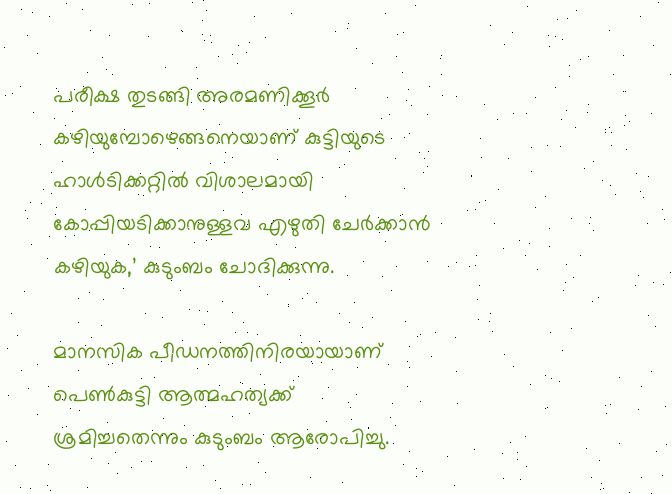പരീക്ഷ തുടങ്ങി അരമണിക്കൂര്‍ കഴിയുമ്പോഴെങ്ങനെയാണ് കുട്ടിയുടെ ഹാള്‍ടിക്കറ്റില്‍ വിശാലമായി കോപ്പിയടിക്കാനുള്ളവ എഴുതി ചേര്‍ക്കാന്‍ കഴിയുക,’ കുടുംബം ചോദിക്കുന്നു.

മാനസിക പീഡനത്തിനിരയായാണ് പെണ്‍കുട്ടി ആത്മഹത്യക്ക് ശ്രമിച്ചതെന്നും കുടുംബം ആരോപിച്ചു.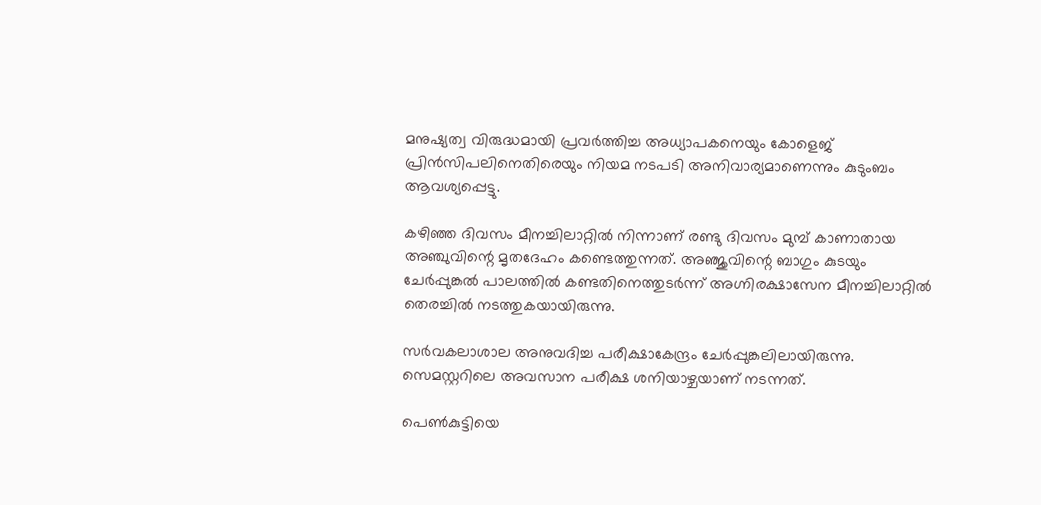മനുഷ്യത്വ വിരുദ്ധമായി പ്രവര്‍ത്തിച്ച അധ്യാപകനെയും കോളെജ് പ്രിന്‍സിപലിനെതിരെയും നിയമ നടപടി അനിവാര്യമാണെന്നും കുടുംബം ആവശ്യപ്പെട്ടു.

കഴിഞ്ഞ ദിവസം മീനച്ചിലാറ്റില്‍ നിന്നാണ് രണ്ടു ദിവസം മുമ്പ് കാണാതായ അഞ്ചുവിന്റെ മൃതദേഹം കണ്ടെത്തുന്നത്. അഞ്ജുവിന്റെ ബാഗും കുടയും ചേര്‍പ്പുങ്കല്‍ പാലത്തില്‍ കണ്ടതിനെത്തുടര്‍ന്ന് അഗ്നിരക്ഷാസേന മീനച്ചിലാറ്റില്‍ തെരച്ചില്‍ നടത്തുകയായിരുന്നു.

സര്‍വകലാശാല അനുവദിച്ച പരീക്ഷാകേന്ദ്രം ചേര്‍പ്പുങ്കലിലായിരുന്നു. സെമസ്റ്ററിലെ അവസാന പരീക്ഷ ശനിയാഴ്ചയാണ് നടന്നത്.

പെണ്‍കുട്ടിയെ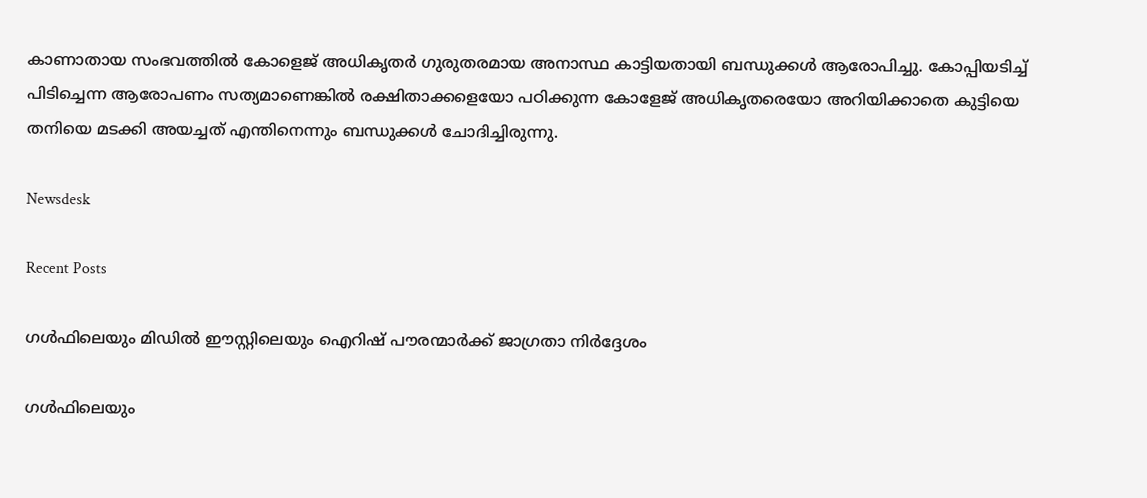കാണാതായ സംഭവത്തില്‍ കോളെജ് അധികൃതര്‍ ഗുരുതരമായ അനാസ്ഥ കാട്ടിയതായി ബന്ധുക്കള്‍ ആരോപിച്ചു. കോപ്പിയടിച്ച് പിടിച്ചെന്ന ആരോപണം സത്യമാണെങ്കില്‍ രക്ഷിതാക്കളെയോ പഠിക്കുന്ന കോളേജ് അധികൃതരെയോ അറിയിക്കാതെ കുട്ടിയെ തനിയെ മടക്കി അയച്ചത് എന്തിനെന്നും ബന്ധുക്കള്‍ ചോദിച്ചിരുന്നു.

Newsdesk

Recent Posts

ഗൾഫിലെയും മിഡിൽ ഈസ്റ്റിലെയും ഐറിഷ് പൗരന്മാർക്ക് ജാഗ്രതാ നിർദ്ദേശം

ഗൾഫിലെയും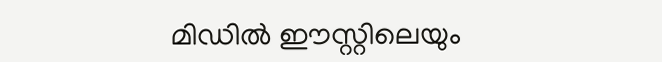മിഡിൽ ഈസ്റ്റിലെയും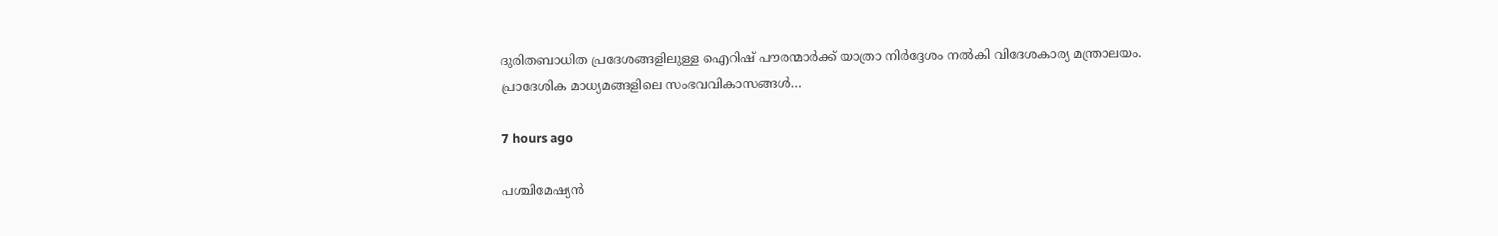ദുരിതബാധിത പ്രദേശങ്ങളിലുള്ള ഐറിഷ് പൗരന്മാർക്ക് യാത്രാ നിർദ്ദേശം നൽകി വിദേശകാര്യ മന്ത്രാലയം. പ്രാദേശിക മാധ്യമങ്ങളിലെ സംഭവവികാസങ്ങൾ…

7 hours ago

പശ്ചിമേഷ്യൻ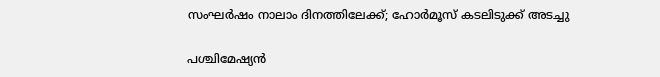സംഘർഷം നാലാം ദിനത്തിലേക്ക്; ഹോർമൂസ് കടലിടുക്ക് അടച്ചു

പശ്ചിമേഷ്യൻ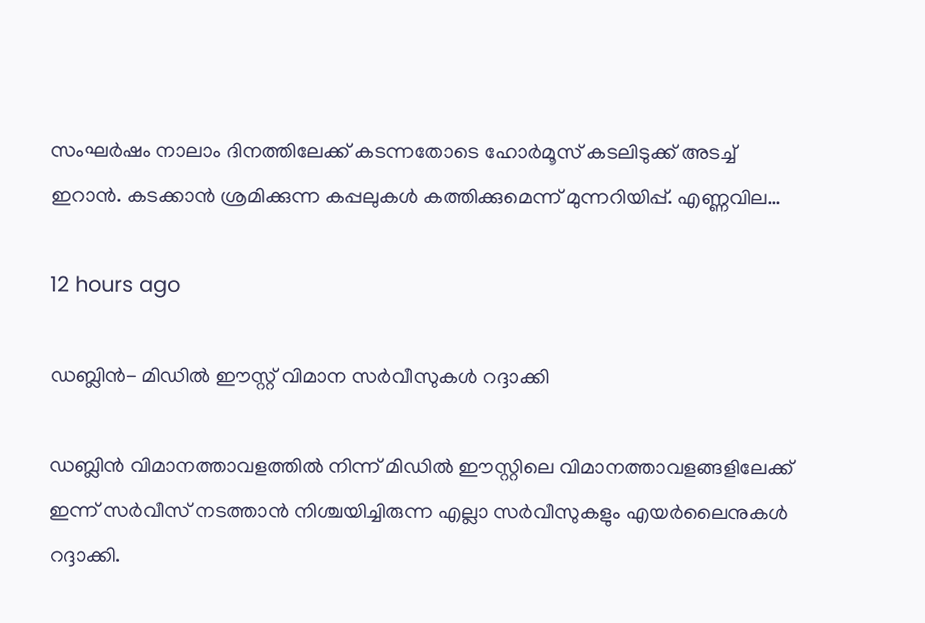സംഘർഷം നാലാം ദിനത്തിലേക്ക് കടന്നതോടെ ഹോർമൂസ് കടലിടുക്ക് അടച്ച് ഇറാൻ. കടക്കാൻ ശ്രമിക്കുന്ന കപ്പലുകൾ കത്തിക്കുമെന്ന് മുന്നറിയിപ്പ്. എണ്ണവില…

12 hours ago

ഡബ്ലിൻ- മിഡിൽ ഈസ്റ്റ് വിമാന സർവീസുകൾ റദ്ദാക്കി

ഡബ്ലിൻ വിമാനത്താവളത്തിൽ നിന്ന് മിഡിൽ ഈസ്റ്റിലെ വിമാനത്താവളങ്ങളിലേക്ക് ഇന്ന് സർവീസ് നടത്താൻ നിശ്ചയിച്ചിരുന്ന എല്ലാ സർവീസുകളും എയർലൈനുകൾ റദ്ദാക്കി.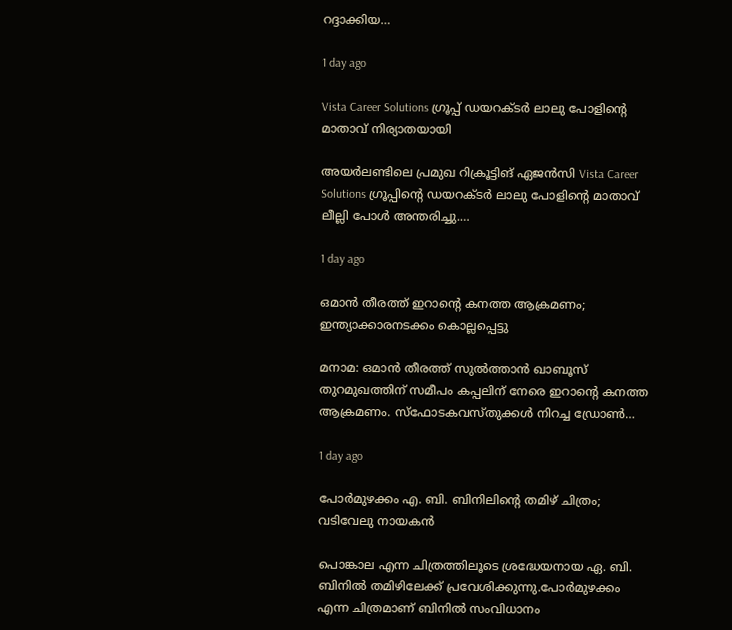റദ്ദാക്കിയ…

1 day ago

Vista Career Solutions ഗ്രൂപ്പ് ഡയറക്ടർ ലാലു പോളിന്റെ മാതാവ് നിര്യാതയായി

അയർലണ്ടിലെ പ്രമുഖ റിക്രൂട്ടിങ് ഏജൻസി Vista Career Solutions ഗ്രൂപ്പിന്റെ ഡയറക്ടർ ലാലു പോളിന്റെ മാതാവ് ലീല്ലി പോൾ അന്തരിച്ചു.…

1 day ago

ഒമാൻ തീരത്ത് ഇറാന്റെ കനത്ത ആക്രമണം; ഇന്ത്യാക്കാരനടക്കം കൊല്ലപ്പെട്ടു

മനാമ: ഒമാൻ തീരത്ത് സുൽത്താൻ ഖാബൂസ് തുറമുഖത്തിന് സമീപം കപ്പലിന് നേരെ ഇറാന്റെ കനത്ത ആക്രമണം. സ്ഫോടകവസ്തുക്കൾ നിറച്ച ഡ്രോൺ…

1 day ago

പോർമുഴക്കം എ. ബി. ബിനിലിൻ്റെ തമിഴ് ചിത്രം; വടിവേലു നായകൻ

പൊങ്കാല എന്ന ചിത്രത്തിലൂടെ ശ്രദ്ധേയനായ ഏ. ബി. ബിനിൽ തമിഴിലേക്ക് പ്രവേശിക്കുന്നു.പോർമുഴക്കം എന്ന ചിത്രമാണ് ബിനിൽ സംവിധാനം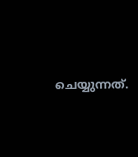ചെയ്യുന്നത്.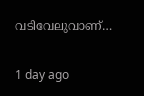വടിവേലുവാണ്…

1 day ago